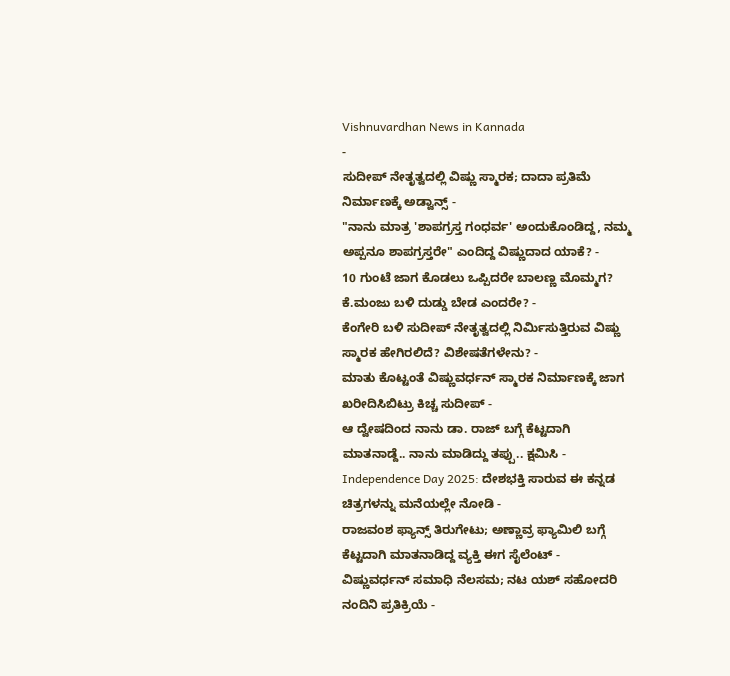Vishnuvardhan News in Kannada
-
ಸುದೀಪ್ ನೇತೃತ್ವದಲ್ಲಿ ವಿಷ್ಣು ಸ್ಮಾರಕ; ದಾದಾ ಪ್ರತಿಮೆ ನಿರ್ಮಾಣಕ್ಕೆ ಅಡ್ವಾನ್ಸ್ -
"ನಾನು ಮಾತ್ರ 'ಶಾಪಗ್ರಸ್ತ ಗಂಧರ್ವ' ಅಂದುಕೊಂಡಿದ್ದ, ನಮ್ಮ ಅಪ್ಪನೂ ಶಾಪಗ್ರಸ್ತರೇ" ಎಂದಿದ್ದ ವಿಷ್ಣುದಾದ ಯಾಕೆ? -
10 ಗುಂಟೆ ಜಾಗ ಕೊಡಲು ಒಪ್ಪಿದರೇ ಬಾಲಣ್ಣ ಮೊಮ್ಮಗ? ಕೆ.ಮಂಜು ಬಳಿ ದುಡ್ಡು ಬೇಡ ಎಂದರೇ? -
ಕೆಂಗೇರಿ ಬಳಿ ಸುದೀಪ್ ನೇತೃತ್ವದಲ್ಲಿ ನಿರ್ಮಿಸುತ್ತಿರುವ ವಿಷ್ಣು ಸ್ಮಾರಕ ಹೇಗಿರಲಿದೆ? ವಿಶೇಷತೆಗಳೇನು? -
ಮಾತು ಕೊಟ್ಟಂತೆ ವಿಷ್ಣುವರ್ಧನ್ ಸ್ಮಾರಕ ನಿರ್ಮಾಣಕ್ಕೆ ಜಾಗ ಖರೀದಿಸಿಬಿಟ್ರು ಕಿಚ್ಚ ಸುದೀಪ್ -
ಆ ದ್ವೇಷದಿಂದ ನಾನು ಡಾ. ರಾಜ್ ಬಗ್ಗೆ ಕೆಟ್ಟದಾಗಿ ಮಾತನಾಡ್ದೆ.. ನಾನು ಮಾಡಿದ್ದು ತಪ್ಪು.. ಕ್ಷಮಿಸಿ -
Independence Day 2025: ದೇಶಭಕ್ತಿ ಸಾರುವ ಈ ಕನ್ನಡ ಚಿತ್ರಗಳನ್ನು ಮನೆಯಲ್ಲೇ ನೋಡಿ -
ರಾಜವಂಶ ಫ್ಯಾನ್ಸ್ ತಿರುಗೇಟು; ಅಣ್ಣಾವ್ರ ಫ್ಯಾಮಿಲಿ ಬಗ್ಗೆ ಕೆಟ್ಟದಾಗಿ ಮಾತನಾಡಿದ್ದ ವ್ಯಕ್ತಿ ಈಗ ಸೈಲೆಂಟ್ -
ವಿಷ್ಣುವರ್ಧನ್ ಸಮಾಧಿ ನೆಲಸಮ; ನಟ ಯಶ್ ಸಹೋದರಿ ನಂದಿನಿ ಪ್ರತಿಕ್ರಿಯೆ -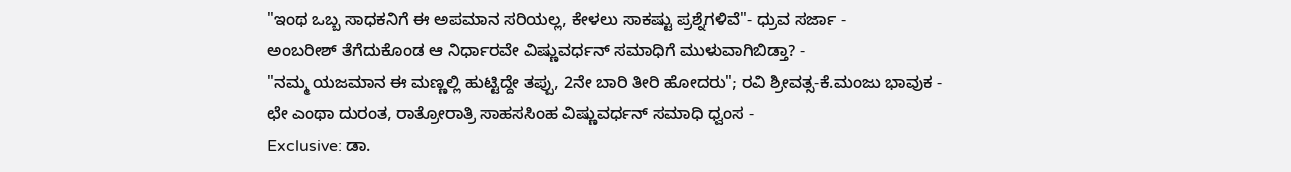"ಇಂಥ ಒಬ್ಬ ಸಾಧಕನಿಗೆ ಈ ಅಪಮಾನ ಸರಿಯಲ್ಲ, ಕೇಳಲು ಸಾಕಷ್ಟು ಪ್ರಶ್ನೆಗಳಿವೆ"- ಧ್ರುವ ಸರ್ಜಾ -
ಅಂಬರೀಶ್ ತೆಗೆದುಕೊಂಡ ಆ ನಿರ್ಧಾರವೇ ವಿಷ್ಣುವರ್ಧನ್ ಸಮಾಧಿಗೆ ಮುಳುವಾಗಿಬಿಡ್ತಾ? -
"ನಮ್ಮ ಯಜಮಾನ ಈ ಮಣ್ಣಲ್ಲಿ ಹುಟ್ಟಿದ್ದೇ ತಪ್ಪು, 2ನೇ ಬಾರಿ ತೀರಿ ಹೋದರು"; ರವಿ ಶ್ರೀವತ್ಸ-ಕೆ.ಮಂಜು ಭಾವುಕ -
ಛೇ ಎಂಥಾ ದುರಂತ, ರಾತ್ರೋರಾತ್ರಿ ಸಾಹಸಸಿಂಹ ವಿಷ್ಣುವರ್ಧನ್ ಸಮಾಧಿ ಧ್ವಂಸ -
Exclusive: ಡಾ.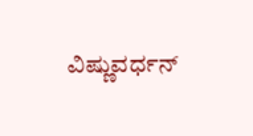ವಿಷ್ಣುವರ್ಧನ್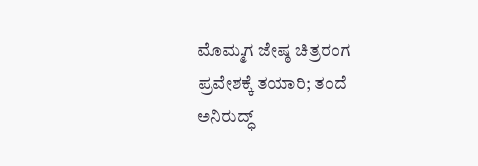ಮೊಮ್ಮಗ ಜೇಷ್ಠ ಚಿತ್ರರಂಗ ಪ್ರವೇಶಕ್ಕೆ ತಯಾರಿ; ತಂದೆ ಅನಿರುದ್ಧ್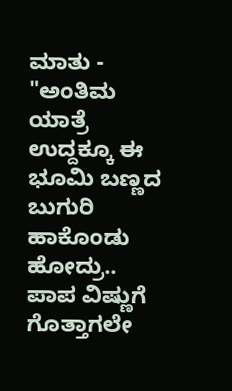ಮಾತು -
"ಅಂತಿಮ ಯಾತ್ರೆ ಉದ್ದಕ್ಕೂ ಈ ಭೂಮಿ ಬಣ್ಣದ ಬುಗುರಿ ಹಾಕೊಂಡು ಹೋದ್ರು.. ಪಾಪ ವಿಷ್ಣುಗೆ ಗೊತ್ತಾಗಲೇ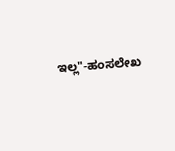ಇಲ್ಲ"-ಹಂಸಲೇಖ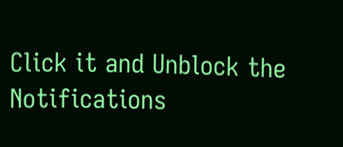Click it and Unblock the Notifications